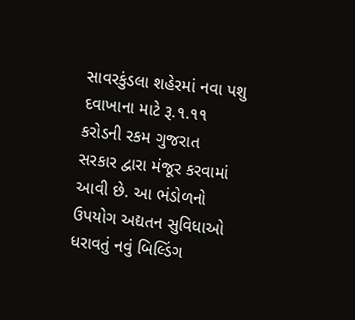સાવરકુંડલા શહેરમાં નવા પશુ દવાખાના માટે રૂ.૧.૧૧ કરોડની રકમ ગુજરાત સરકાર દ્વારા મંજૂર કરવામાં આવી છે. આ ભંડોળનો ઉપયોગ અદ્યતન સુવિધાઓ ધરાવતું નવું બિલ્ડિંગ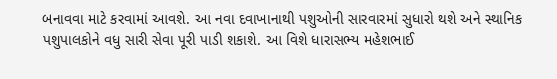બનાવવા માટે કરવામાં આવશે. આ નવા દવાખાનાથી પશુઓની સારવારમાં સુધારો થશે અને સ્થાનિક પશુપાલકોને વધુ સારી સેવા પૂરી પાડી શકાશે. આ વિશે ધારાસભ્ય મહેશભાઈ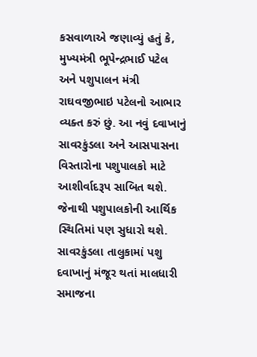કસવાળાએ જણાવ્યું હતું કે, મુખ્યમંત્રી ભૂપેન્દ્રભાઈ પટેલ અને પશુપાલન મંત્રી રાઘવજીભાઇ પટેલનો આભાર વ્યક્ત કરું છું. આ નવું દવાખાનું સાવરકુંડલા અને આસપાસના વિસ્તારોના પશુપાલકો માટે આશીર્વાદરૂપ સાબિત થશે. જેનાથી પશુપાલકોની આર્થિક સ્થિતિમાં પણ સુધારો થશે. સાવરકુંડલા તાલુકામાં પશુ દવાખાનું મંજૂર થતાં માલધારી સમાજના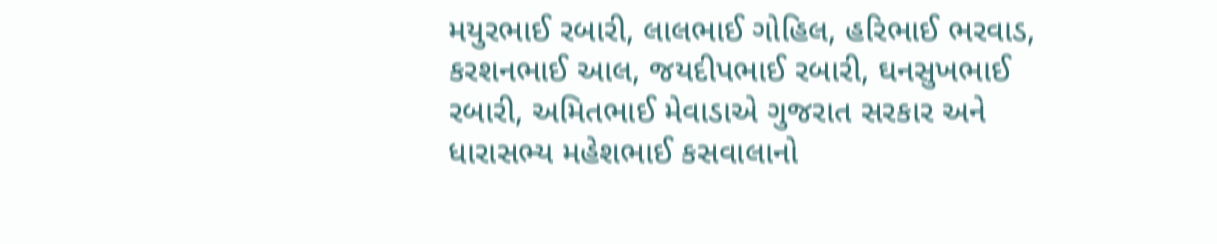મયુરભાઈ રબારી, લાલભાઈ ગોહિલ, હરિભાઈ ભરવાડ, કરશનભાઈ આલ, જયદીપભાઈ રબારી, ઘનસુખભાઈ રબારી, અમિતભાઈ મેવાડાએ ગુજરાત સરકાર અને ધારાસભ્ય મહેશભાઈ કસવાલાનો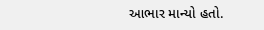આભાર માન્યો હતો.